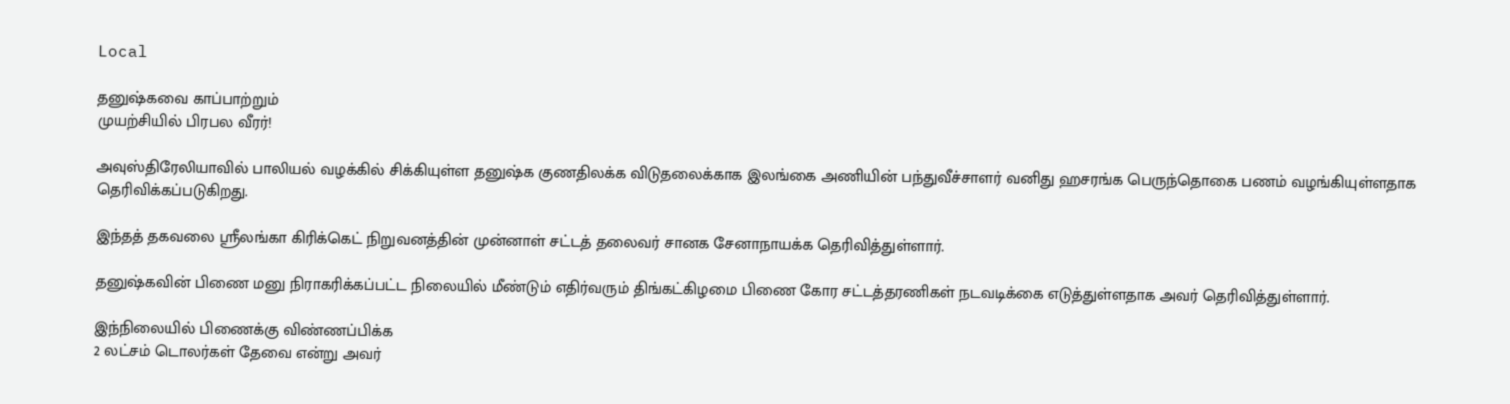Local

தனுஷ்கவை காப்பாற்றும்
முயற்சியில் பிரபல வீரர்!

அவுஸ்திரேலியாவில் பாலியல் வழக்கில் சிக்கியுள்ள தனுஷ்க குணதிலக்க விடுதலைக்காக இலங்கை அணியின் பந்துவீச்சாளர் வனிது ஹசரங்க பெருந்தொகை பணம் வழங்கியுள்ளதாக தெரிவிக்கப்படுகிறது.

இந்தத் தகவலை ஸ்ரீலங்கா கிரிக்கெட் நிறுவனத்தின் முன்னாள் சட்டத் தலைவர் சானக சேனாநாயக்க தெரிவித்துள்ளார்.

தனுஷ்கவின் பிணை மனு நிராகரிக்கப்பட்ட நிலையில் மீண்டும் எதிர்வரும் திங்கட்கிழமை பிணை கோர சட்டத்தரணிகள் நடவடிக்கை எடுத்துள்ளதாக அவர் தெரிவித்துள்ளார்.

இந்நிலையில் பிணைக்கு விண்ணப்பிக்க
2 லட்சம் டொலர்கள் தேவை என்று அவர்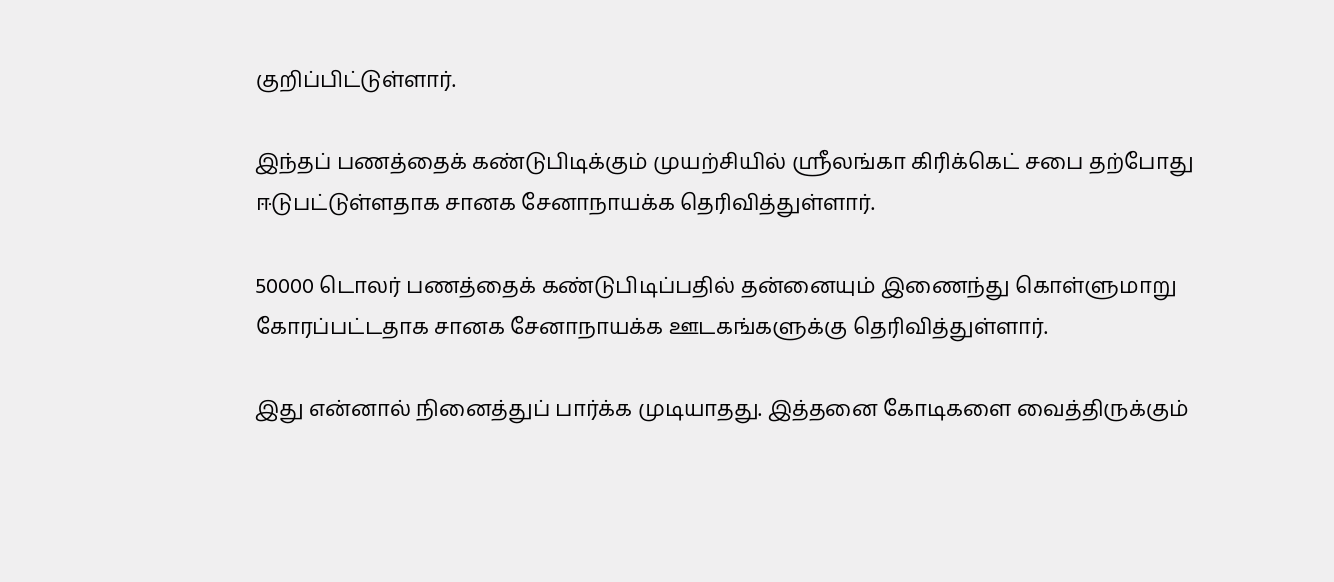குறிப்பிட்டுள்ளார்.

இந்தப் பணத்தைக் கண்டுபிடிக்கும் முயற்சியில் ஸ்ரீலங்கா கிரிக்கெட் சபை தற்போது ஈடுபட்டுள்ளதாக சானக சேனாநாயக்க தெரிவித்துள்ளார்.

50000 டொலர் பணத்தைக் கண்டுபிடிப்பதில் தன்னையும் இணைந்து கொள்ளுமாறு கோரப்பட்டதாக சானக சேனாநாயக்க ஊடகங்களுக்கு தெரிவித்துள்ளார்.

இது என்னால் நினைத்துப் பார்க்க முடியாதது. இத்தனை கோடிகளை வைத்திருக்கும்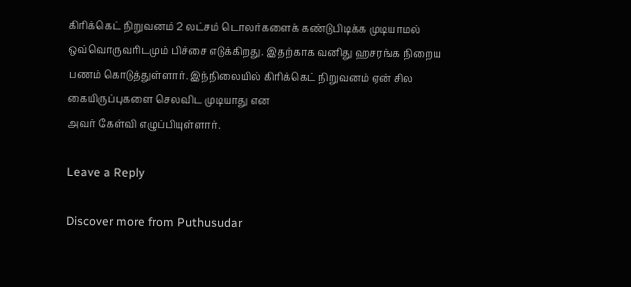கிரிக்கெட் நிறுவனம் 2 லட்சம் டொலர்களைக் கண்டுபிடிக்க முடியாமல் ஒவ்வொருவரிடமும் பிச்சை எடுக்கிறது. இதற்காக வனிது ஹசரங்க நிறைய பணம் கொடுத்துள்ளார். இந்நிலையில் கிரிக்கெட் நிறுவனம் ஏன் சில கையிருப்புகளை செலவிட முடியாது என
அவர் கேள்வி எழுப்பியுள்ளார்.

Leave a Reply

Discover more from Puthusudar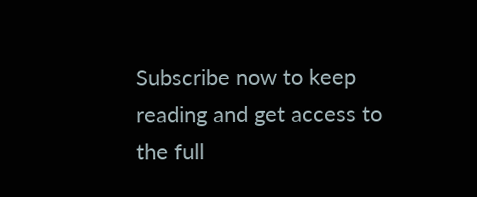Subscribe now to keep reading and get access to the full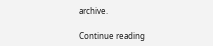archive.

Continue reading